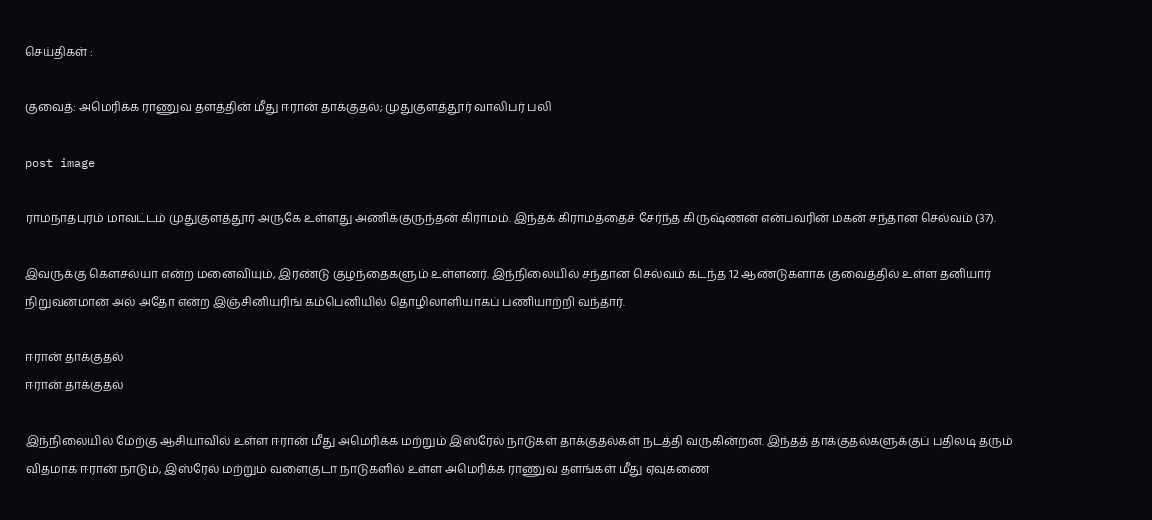செய்திகள் :

குவைத்: அமெரிக்க ராணுவ தளத்தின் மீது ஈரான் தாக்குதல்; முதுகுளத்தூர் வாலிபர் பலி

post image

ராமநாதபுரம் மாவட்டம் முதுகுளத்தூர் அருகே உள்ளது அணிக்குருந்தன் கிராமம். இந்தக் கிராமத்தைச் சேர்ந்த கிருஷ்ணன் என்பவரின் மகன் சந்தான செல்வம் (37).

இவருக்கு கெளசல்யா என்ற மனைவியும், இரண்டு குழந்தைகளும் உள்ளனர். இந்நிலையில் சந்தான செல்வம் கடந்த 12 ஆண்டுகளாக குவைத்தில் உள்ள தனியார் நிறுவனமான அல் அதோ என்ற இஞ்சினியரிங் கம்பெனியில் தொழிலாளியாகப் பணியாற்றி வந்தார்.

ஈரான் தாக்குதல்
ஈரான் தாக்குதல்

இந்நிலையில் மேற்கு ஆசியாவில் உள்ள ஈரான் மீது அமெரிக்க மற்றும் இஸ்ரேல் நாடுகள் தாக்குதல்கள் நடத்தி வருகின்றன. இந்தத் தாக்குதல்களுக்குப் பதிலடி தரும் விதமாக ஈரான் நாடும், இஸ்ரேல் மற்றும் வளைகுடா நாடுகளில் உள்ள அமெரிக்க ராணுவ தளங்கள் மீது ஏவுகணை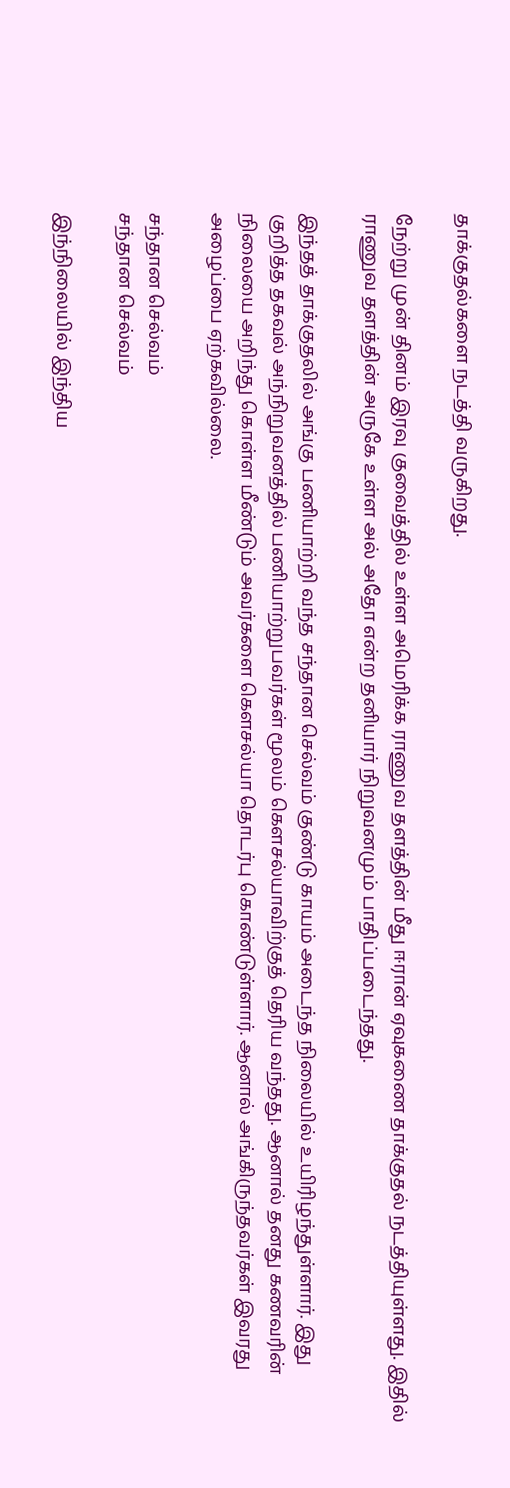தாக்குதல்களை நடத்தி வருகிறது.

நேற்று முன் தினம் இரவு குவைத்தில் உள்ள அமெரிக்க ராணுவ தளத்தின் மீது ஈரான் ஏவுகணை தாக்குதல் நடத்தியுள்ளது. இதில் ராணுவ தளத்தின் அருகே உள்ள அல் அதோ என்ற தனியார் நிறுவனமும் பாதிப்படைந்தது.

இந்தத் தாக்குதலில் அங்கு பணியாற்றி வந்த சந்தான செல்வம் குண்டு காயம் அடைந்த நிலையில் உயிரிழந்துள்ளார். இது குறித்த தகவல் அந்நிறுவனத்தில் பணியாற்றுபவர்கள் மூலம் கெளசல்யாவிற்குத் தெரிய வந்தது. ஆனால் தனது கணவரின் நிலையை அறிந்து கொள்ள மீண்டும் அவர்களை கெளசல்யா தொடர்பு கொண்டுள்ளார். ஆனால் அங்கிருந்தவர்கள் இவரது அழைப்பை ஏற்கவில்லை.

சந்தான செல்வம்
சந்தான செல்வம்

இந்நிலையில் இந்திய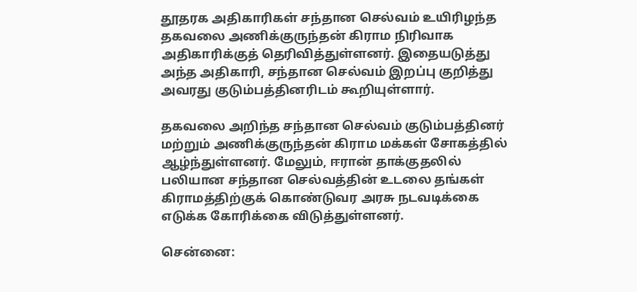தூதரக அதிகாரிகள் சந்தான செல்வம் உயிரிழந்த தகவலை அணிக்குருந்தன் கிராம நிரிவாக அதிகாரிக்குத் தெரிவித்துள்ளனர். இதையடுத்து அந்த அதிகாரி, சந்தான செல்வம் இறப்பு குறித்து அவரது குடும்பத்தினரிடம் கூறியுள்ளார்.

தகவலை அறிந்த சந்தான செல்வம் குடும்பத்தினர் மற்றும் அணிக்குருந்தன் கிராம மக்கள் சோகத்தில் ஆழ்ந்துள்ளனர். மேலும், ஈரான் தாக்குதலில் பலியான சந்தான செல்வத்தின் உடலை தங்கள் கிராமத்திற்குக் கொண்டுவர அரசு நடவடிக்கை எடுக்க கோரிக்கை விடுத்துள்ளனர்.

சென்னை: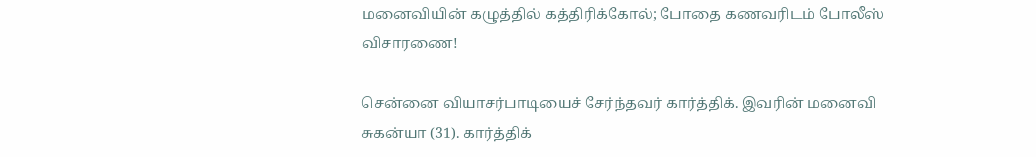மனைவியின் கழுத்தில் கத்திரிக்கோல்; போதை கணவரிடம் போலீஸ் விசாரணை!

சென்னை வியாசர்பாடியைச் சேர்ந்தவர் கார்த்திக். இவரின் மனைவி சுகன்யா (31). கார்த்திக்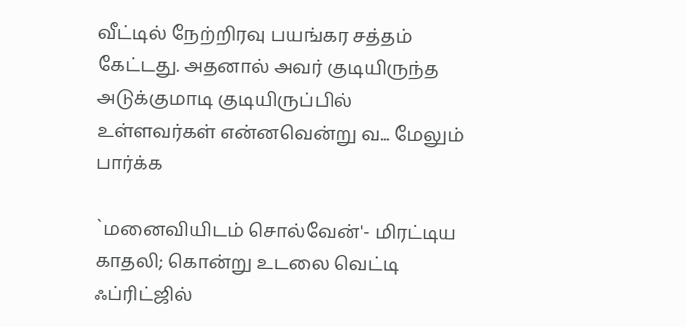வீட்டில் நேற்றிரவு பயங்கர சத்தம் கேட்டது. அதனால் அவர் குடியிருந்த அடுக்குமாடி குடியிருப்பில் உள்ளவர்கள் என்னவென்று வ... மேலும் பார்க்க

`மனைவியிடம் சொல்வேன்'- மிரட்டிய காதலி; கொன்று உடலை வெட்டி ஃப்ரிட்ஜில்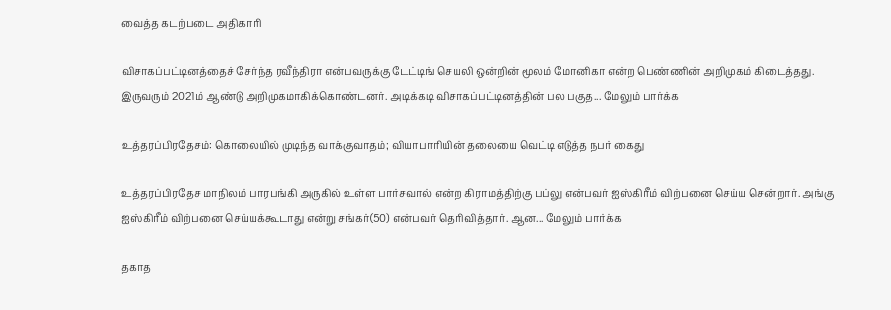வைத்த கடற்படை அதிகாரி

விசாகப்பட்டினத்தைச் சேர்ந்த ரவீந்திரா என்பவருக்கு டேட்டிங் செயலி ஒன்றின் மூலம் மோனிகா என்ற பெண்ணின் அறிமுகம் கிடைத்தது. இருவரும் 2021ம் ஆண்டு அறிமுகமாகிக்கொண்டனர். அடிக்கடி விசாகப்பட்டினத்தின் பல பகுத... மேலும் பார்க்க

உத்தரப்பிரதேசம்: கொலையில் முடிந்த வாக்குவாதம்; வியாபாரியின் தலையை வெட்டி எடுத்த நபர் கைது

உத்தரப்பிரதேச மாநிலம் பாரபங்கி அருகில் உள்ள பார்சவால் என்ற கிராமத்திற்கு பப்லு என்பவர் ஐஸ்கிரீம் விற்பனை செய்ய சென்றார். அங்கு ஐஸ்கிரீம் விற்பனை செய்யக்கூடாது என்று சங்கர்(50) என்பவர் தெரிவித்தார். ஆன... மேலும் பார்க்க

தகாத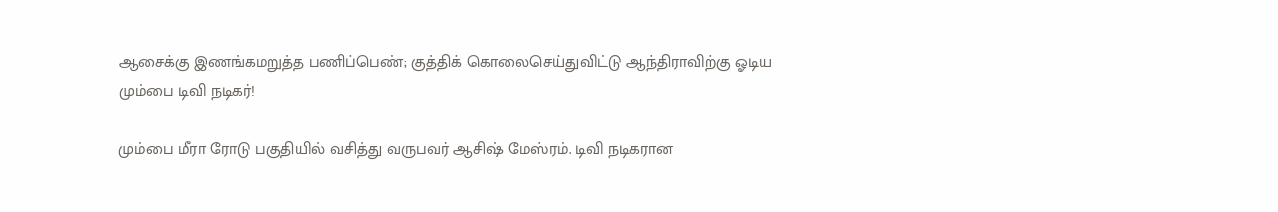ஆசைக்கு இணங்கமறுத்த பணிப்பெண்; குத்திக் கொலைசெய்துவிட்டு ஆந்திராவிற்கு ஓடிய மும்பை டிவி நடிகர்!

மும்பை மீரா ரோடு பகுதியில் வசித்து வருபவர் ஆசிஷ் மேஸ்ரம். டிவி நடிகரான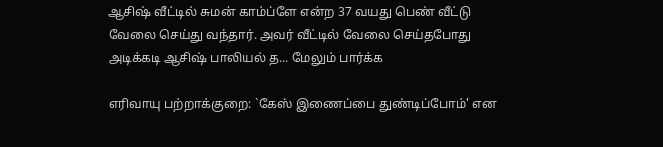ஆசிஷ் வீட்டில் சுமன் காம்ப்ளே என்ற 37 வயது பெண் வீட்டு வேலை செய்து வந்தார். அவர் வீட்டில் வேலை செய்தபோது அடிக்கடி ஆசிஷ் பாலியல் த... மேலும் பார்க்க

எரிவாயு பற்றாக்குறை: `கேஸ் இணைப்பை துண்டிப்போம்' என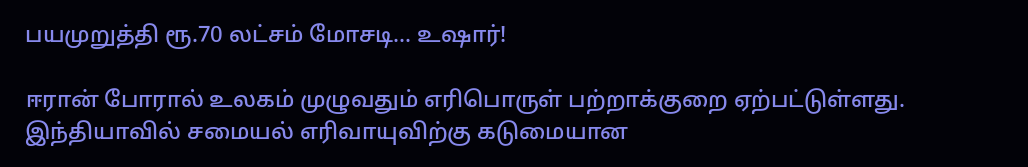பயமுறுத்தி ரூ.70 லட்சம் மோசடி... உஷார்!

ஈரான் போரால் உலகம் முழுவதும் எரிபொருள் பற்றாக்குறை ஏற்பட்டுள்ளது. இந்தியாவில் சமையல் எரிவாயுவிற்கு கடுமையான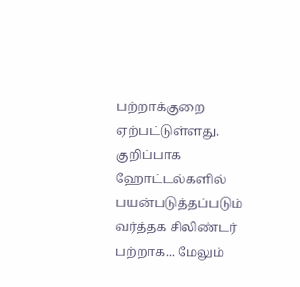பற்றாக்குறை ஏற்பட்டுள்ளது. குறிப்பாக ஹோட்டல்களில் பயன்படுத்தப்படும் வர்த்தக சிலிண்டர் பற்றாக... மேலும்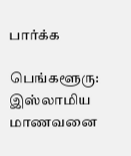பார்க்க

பெங்களூரு: இஸ்லாமிய மாணவனை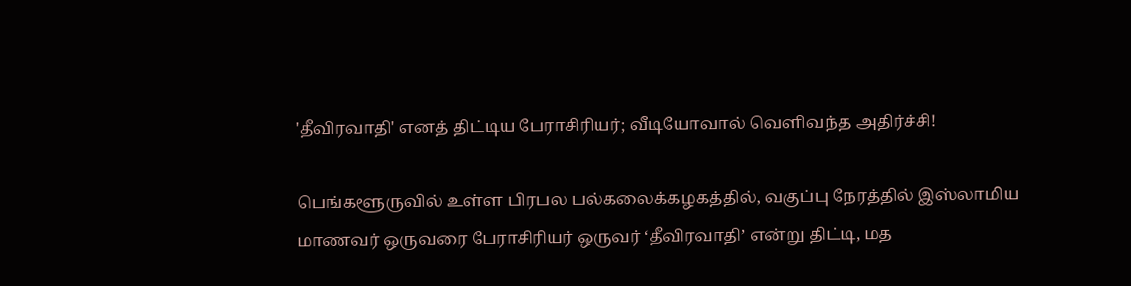'தீவிரவாதி' எனத் திட்டிய பேராசிரியர்; வீடியோவால் வெளிவந்த அதிர்ச்சி!

பெங்களூருவில் உள்ள பிரபல பல்கலைக்கழகத்தில், வகுப்பு நேரத்தில் இஸ்லாமிய மாணவர் ஒருவரை பேராசிரியர் ஒருவர் ‘தீவிரவாதி’ என்று திட்டி, மத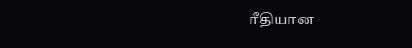ரீதியான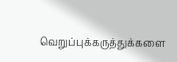வெறுப்புக்கருத்துக்களை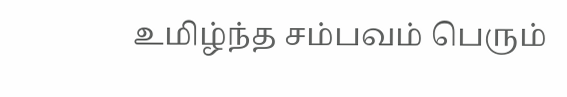உமிழ்ந்த சம்பவம் பெரும்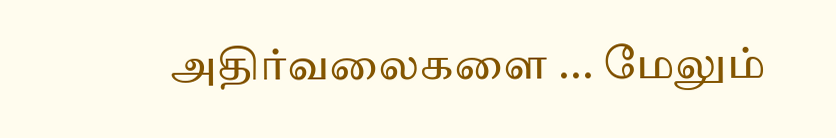அதிர்வலைகளை ... மேலும்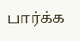பார்க்க